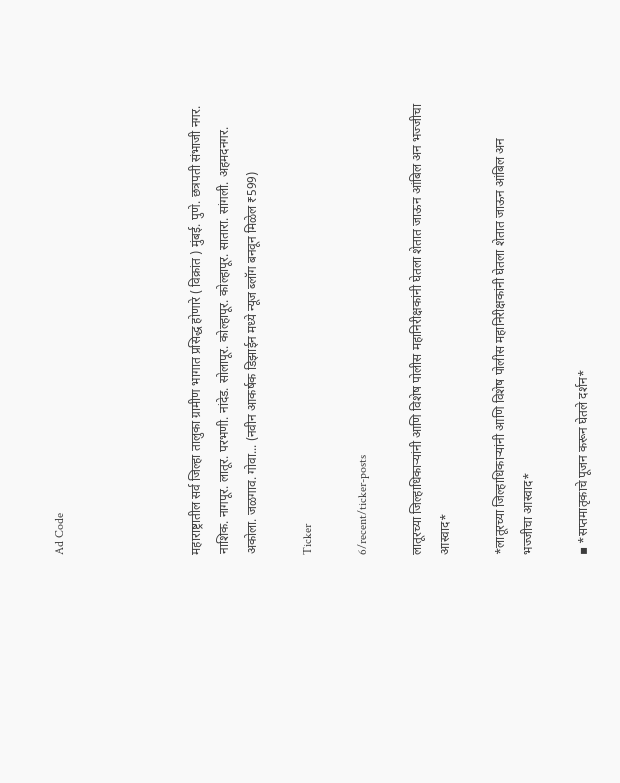Ad Code




महाराष्ट्रातील सर्व जिल्हा तालुका ग्रामीण भागात प्रसिद्ध होणारे ( विक्रांत ) मुंबई. पुणे. छत्रपती संभाजी नगर. नाशिक. नागपूर. लातूर. परभणी. नांदेड. सोलापूर. कोल्हापूर. कोल्हापूर. सातारा. सांगली. अहमदनगर. अकोला. जळगाव. गोवा... (नवीन आकर्षक डिझाईन मध्ये न्यूज ब्लॉग बनवून मिळेल ₹599)

Ticker

6/recent/ticker-posts

लातूरच्या जिल्हाधिकाऱ्यांनी आणि विशेष पोलीस महानिरीक्षकांनी घेतला शेतात जाऊन आंबिल अन भज्जीचा आस्वाद*

*लातूरच्या जिल्हाधिकाऱ्यांनी आणि विशेष पोलीस महानिरीक्षकांनी घेतला शेतात जाऊन आंबिल अन भज्जीचा आस्वाद*

▪ *सप्तमातृकाचे पूजन करून घेतले दर्शन*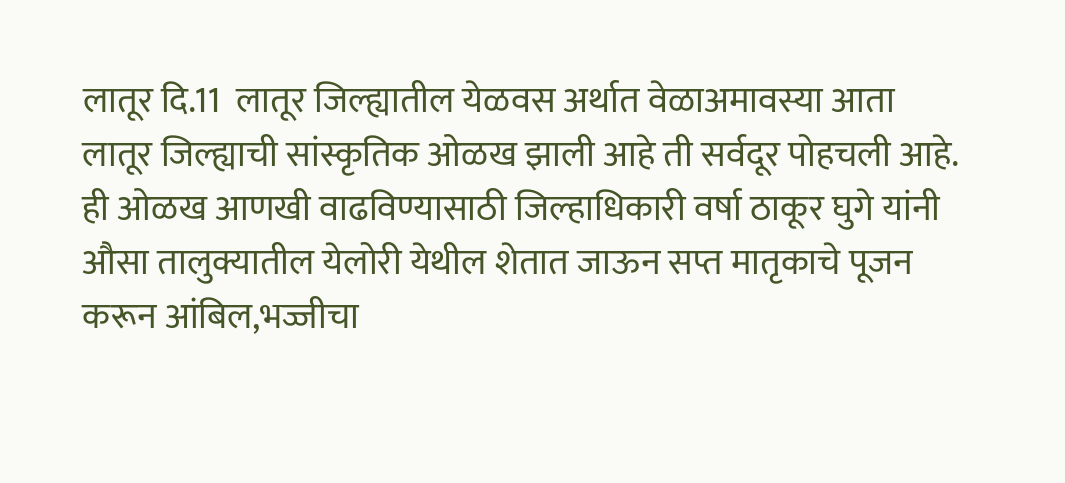लातूर दि.11  लातूर जिल्ह्यातील येळवस अर्थात वेळाअमावस्या आता लातूर जिल्ह्याची सांस्कृतिक ओळख झाली आहे ती सर्वदूर पोहचली आहे. ही ओळख आणखी वाढविण्यासाठी जिल्हाधिकारी वर्षा ठाकूर घुगे यांनी औसा तालुक्यातील येलोरी येथील शेतात जाऊन सप्त मातृकाचे पूजन करून आंबिल,भज्जीचा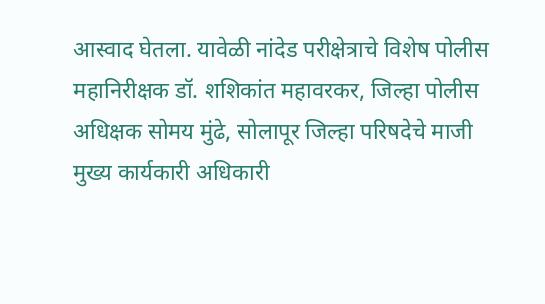आस्वाद घेतला. यावेळी नांदेड परीक्षेत्राचे विशेष पोलीस महानिरीक्षक डॉ. शशिकांत महावरकर, जिल्हा पोलीस अधिक्षक सोमय मुंढे, सोलापूर जिल्हा परिषदेचे माजी मुख्य कार्यकारी अधिकारी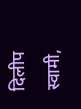दिलीप स्वामी,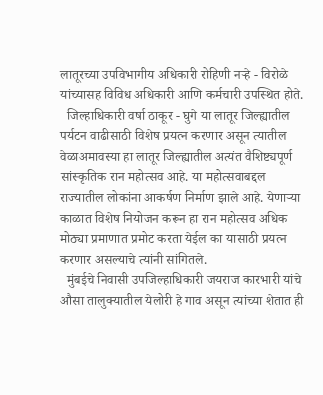लातूरच्या उपविभागीय अधिकारी रोहिणी नऱ्हे - विरोळे यांच्यासह विविध अधिकारी आणि कर्मचारी उपस्थित होते.
  जिल्हाधिकारी वर्षा ठाकूर - घुगे या लातूर जिल्ह्यातील पर्यटन वाढीसाठी विशेष प्रयत्न करणार असून त्यातील वेळाअमावस्या हा लातूर जिल्ह्यातील अत्यंत वैशिष्ट्यपूर्ण सांस्कृतिक रान महोत्सव आहे. या महोत्सवाबद्दल राज्यातील लोकांना आकर्षण निर्माण झाले आहे. येणाऱ्या काळात विशेष नियोजन करून हा रान महोत्सव अधिक मोठ्या प्रमाणात प्रमोट करता येईल का यासाठी प्रयत्न करणार असल्याचे त्यांनी सांगितले.
  मुंबईचे निवासी उपजिल्हाधिकारी जयराज कारभारी यांचे औसा तालुक्यातील येलोरी हे गाव असून त्यांच्या शेतात ही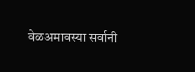वेळअमावस्या सर्वानी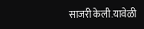साजरी केली.यावेळी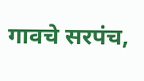गावचे सरपंच,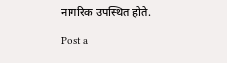नागरिक उपस्थित होते.

Post a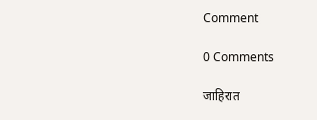Comment

0 Comments

जाहिरात